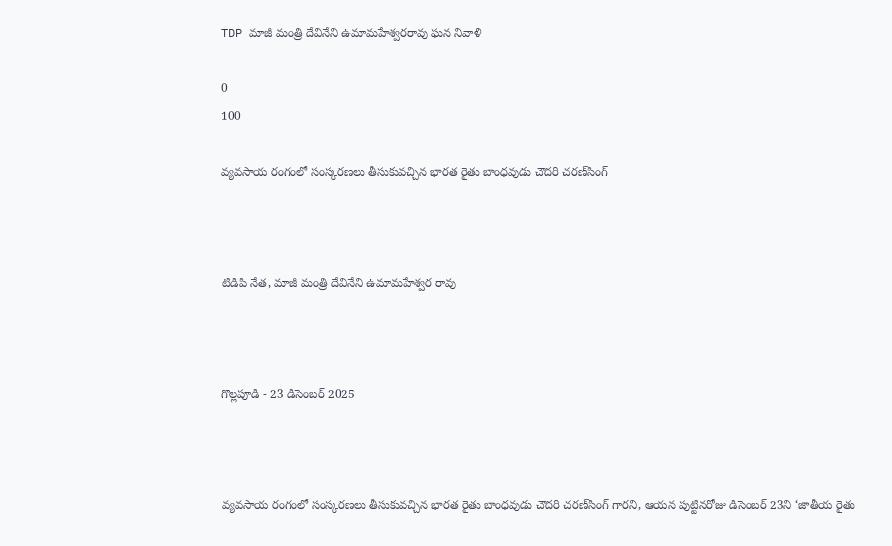TDP మాజీ మంత్రి దేవినేని ఉమామహేశ్వరరావు ఘన నివాళి

0
100

వ్యవసాయ రంగంలో సంస్కరణలు తీసుకువచ్చిన భారత రైతు బాంధవుడు చౌదరి చరణ్‌సింగ్



టిడిపి నేత, మాజీ మంత్రి దేవినేని ఉమామహేశ్వర రావు



గొల్లపూడి - 23 డిసెంబర్ 2025



వ్యవసాయ రంగంలో సంస్కరణలు తీసుకువచ్చిన భారత రైతు బాంధవుడు చౌదరి చరణ్‌సింగ్ గారని, ఆయన పుట్టినరోజు డిసెంబర్ 23ని ‘జాతీయ రైతు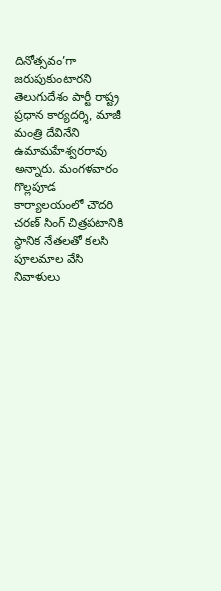దినోత్సవం’గా జరుపుకుంటారని తెలుగుదేశం పార్టీ రాష్ట్ర ప్రధాన కార్యదర్శి, మాజీ మంత్రి దేవినేని ఉమామహేశ్వరరావు అన్నారు. మంగళవారం గొల్లపూడ కార్యాలయంలో చౌదరి చరణ్ సింగ్ చిత్రపటానికి స్థానిక నేతలతో కలసి పూలమాల వేసి నివాళులు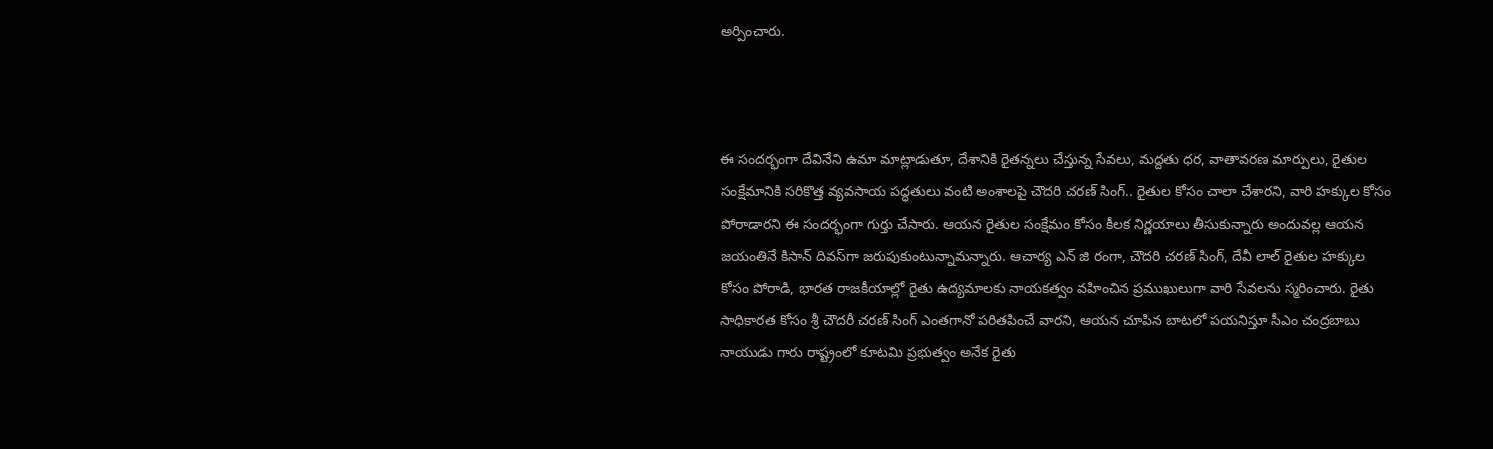అర్పించారు.



ఈ సందర్భంగా దేవినేని ఉమా మాట్లాడుతూ, దేశానికి రైతన్నలు చేస్తున్న సేవలు, మద్దతు ధర, వాతావరణ మార్పులు, రైతుల సంక్షేమానికి సరికొత్త వ్యవసాయ పద్ధతులు వంటి అంశాలపై చౌదరి చరణ్ సింగ్.. రైతుల కోసం చాలా చేశారని, వారి హక్కుల కోసం పోరాడారని ఈ సందర్భంగా గుర్తు చేసారు. ఆయన రైతుల సంక్షేమం కోసం కీలక నిర్ణయాలు తీసుకున్నారు అందువల్ల ఆయన జయంతినే కిసాన్ దివస్‌గా జరుపుకుంటున్నామన్నారు. ఆచార్య ఎన్ జి రంగా, చౌదరి చరణ్ సింగ్, దేవీ లాల్ రైతుల హక్కుల కోసం పోరాడి, భారత రాజకీయాల్లో రైతు ఉద్యమాలకు నాయకత్వం వహించిన ప్రముఖులుగా వారి సేవలను స్మరించారు. రైతు సాధికారత కోసం శ్రీ చౌదరీ చరణ్ సింగ్ ఎంతగానో పరితపించే వారని, ఆయన చూపిన బాటలో పయనిస్తూ సీఎం చంద్రబాబు నాయుడు గారు రాష్ట్రంలో కూటమి ప్రభుత్వం అనేక రైతు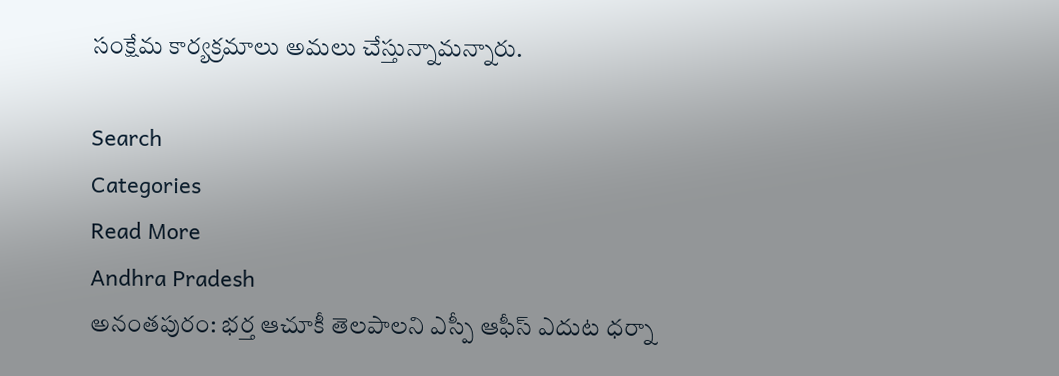సంక్షేమ కార్యక్రమాలు అమలు చేస్తున్నామన్నారు.

Search
Categories
Read More
Andhra Pradesh
అనంతపురం: భర్త ఆచూకీ తెలపాలని ఎస్పీ ఆఫీస్ ఎదుట ధర్నా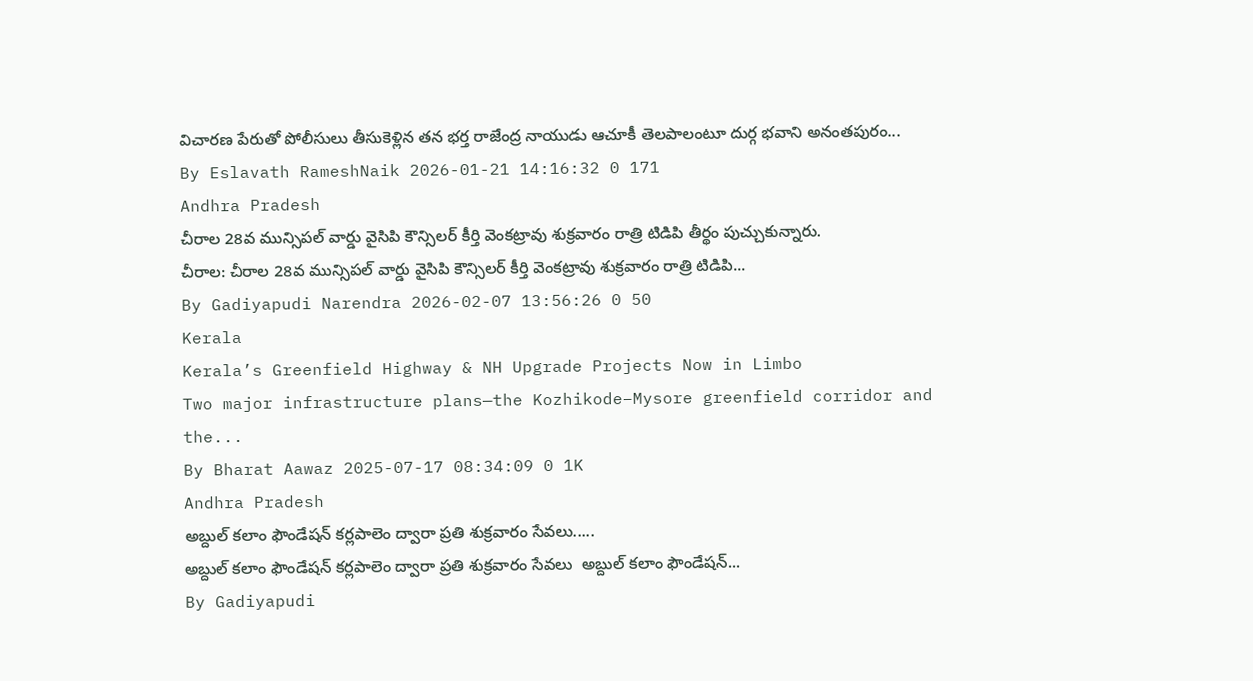విచారణ పేరుతో పోలీసులు తీసుకెళ్లిన తన భర్త రాజేంద్ర నాయుడు ఆచూకీ తెలపాలంటూ దుర్గ భవాని అనంతపురం...
By Eslavath RameshNaik 2026-01-21 14:16:32 0 171
Andhra Pradesh
చీరాల 28వ మున్సిపల్ వార్డు వైసిపి కౌన్సిలర్ కీర్తి వెంకట్రావు శుక్రవారం రాత్రి టిడిపి తీర్థం పుచ్చుకున్నారు.
చీరాల: చీరాల 28వ మున్సిపల్ వార్డు వైసిపి కౌన్సిలర్ కీర్తి వెంకట్రావు శుక్రవారం రాత్రి టిడిపి...
By Gadiyapudi Narendra 2026-02-07 13:56:26 0 50
Kerala
Kerala’s Greenfield Highway & NH Upgrade Projects Now in Limbo
Two major infrastructure plans—the Kozhikode–Mysore greenfield corridor and the...
By Bharat Aawaz 2025-07-17 08:34:09 0 1K
Andhra Pradesh
అబ్దుల్ కలాం ఫౌండేషన్ కర్లపాలెం ద్వారా ప్రతి శుక్రవారం సేవలు.....
అబ్దుల్ కలాం ఫౌండేషన్ కర్లపాలెం ద్వారా ప్రతి శుక్రవారం సేవలు  అబ్దుల్ కలాం ఫౌండేషన్...
By Gadiyapudi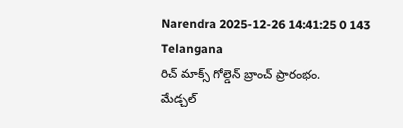Narendra 2025-12-26 14:41:25 0 143
Telangana
రిచ్ మాక్స్ గోల్డెన్ బ్రాంచ్ ప్రారంభం.
మేడ్చల్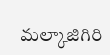మల్కాజిగిరి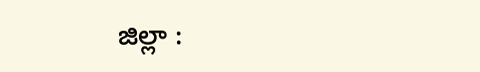జిల్లా :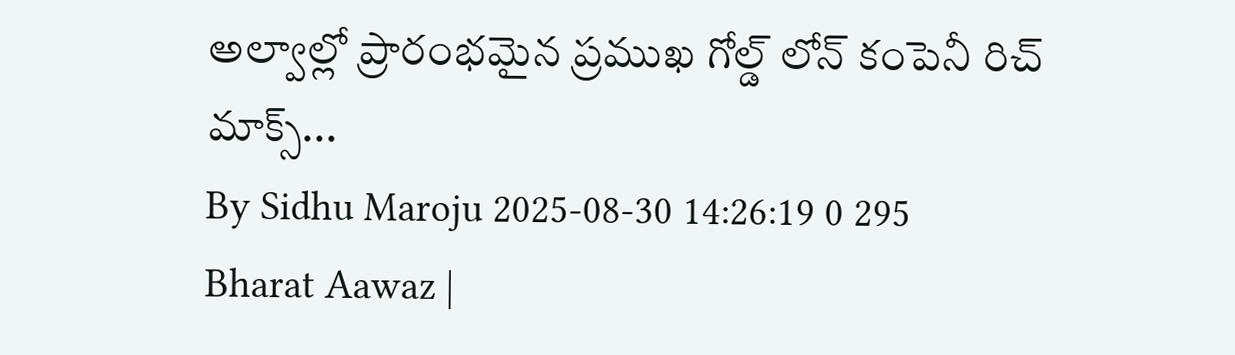అల్వాల్లో ప్రారంభమైన ప్రముఖ గోల్డ్ లోన్ కంపెనీ రిచ్ మాక్స్...
By Sidhu Maroju 2025-08-30 14:26:19 0 295
Bharat Aawaz |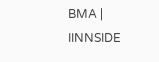BMA | IINNSIDE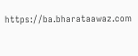https://ba.bharataawaz.com